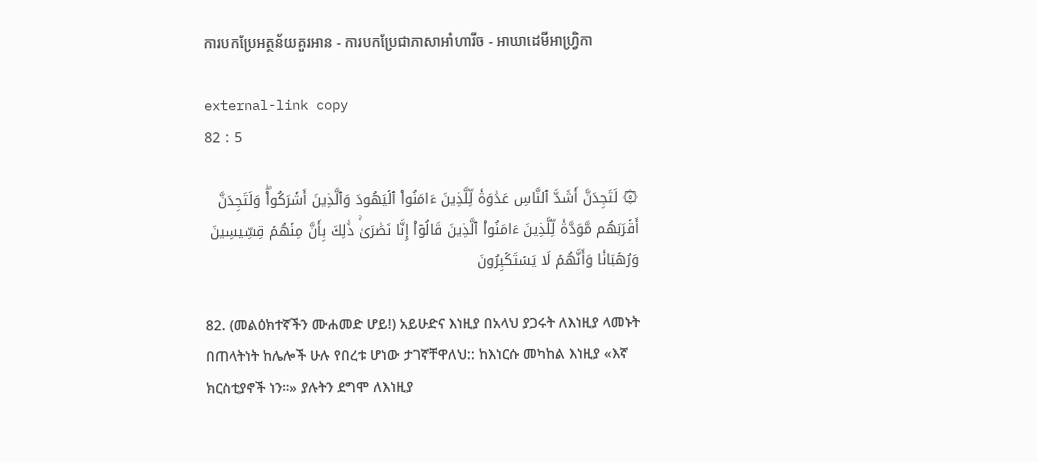ការបកប្រែអត្ថន័យគួរអាន - ការបកប្រែជាភាសាអាំហារីច - អាឃាដេមីអាហ្វ្រិកា

external-link copy
82 : 5

۞ لَتَجِدَنَّ أَشَدَّ ٱلنَّاسِ عَدَٰوَةٗ لِّلَّذِينَ ءَامَنُواْ ٱلۡيَهُودَ وَٱلَّذِينَ أَشۡرَكُواْۖ وَلَتَجِدَنَّ أَقۡرَبَهُم مَّوَدَّةٗ لِّلَّذِينَ ءَامَنُواْ ٱلَّذِينَ قَالُوٓاْ إِنَّا نَصَٰرَىٰۚ ذَٰلِكَ بِأَنَّ مِنۡهُمۡ قِسِّيسِينَ وَرُهۡبَانٗا وَأَنَّهُمۡ لَا يَسۡتَكۡبِرُونَ

82. (መልዕክተኛችን ሙሐመድ ሆይ!) አይሁድና እነዚያ በአላህ ያጋሩት ለእነዚያ ላመኑት በጠላትነት ከሌሎች ሁሉ የበረቱ ሆነው ታገኛቸዋለህ:: ከእነርሱ መካከል እነዚያ «እኛ ክርስቲያኖች ነን።» ያሉትን ደግሞ ለእነዚያ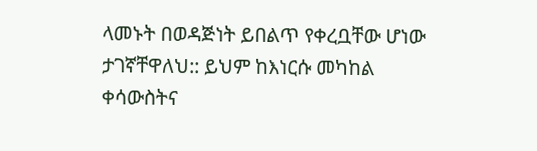ላመኑት በወዳጅነት ይበልጥ የቀረቧቸው ሆነው ታገኛቸዋለህ:: ይህም ከእነርሱ መካከል ቀሳውስትና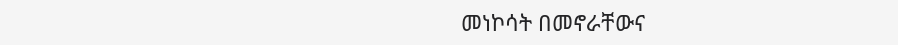መነኮሳት በመኖራቸውና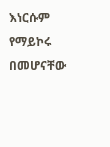እነርሱም የማይኮሩ በመሆናቸው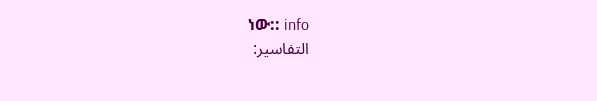ነው:: info
التفاسير: